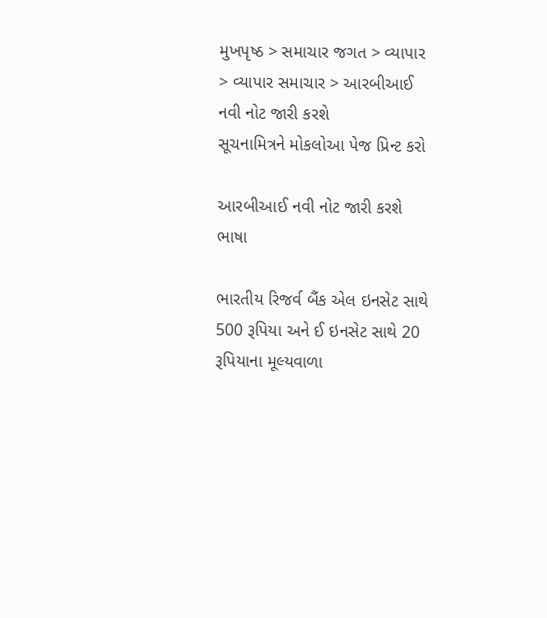મુખપૃષ્ઠ > સમાચાર જગત > વ્યાપાર > વ્યાપાર સમાચાર > આરબીઆઈ નવી નોટ જારી કરશે
સૂચનામિત્રને મોકલોઆ પેજ પ્રિન્ટ કરો

આરબીઆઈ નવી નોટ જારી કરશે
ભાષા

ભારતીય રિજર્વ બૈંક એલ ઇનસેટ સાથે 500 રૂપિયા અને ઈ ઇનસેટ સાથે 20 રૂપિયાના મૂલ્યવાળા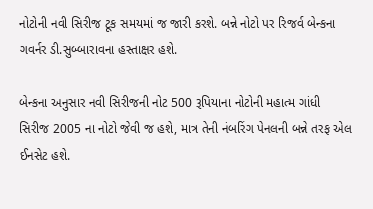નોટોની નવી સિરીજ ટૂક સમયમાં જ જારી કરશે. બન્ને નોટો પર રિજર્વ બેન્કના ગવર્નર ડી.સુબ્બારાવના હસ્તાક્ષર હશે.

બેન્કના અનુસાર નવી સિરીજની નોટ 500 રૂપિયાના નોટોની મહાત્મ ગાંધી સિરીજ 2005 ના નોટો જેવી જ હશે, માત્ર તેની નંબરિંગ પેનલની બન્ને તરફ એલ ઈનસેટ હશે.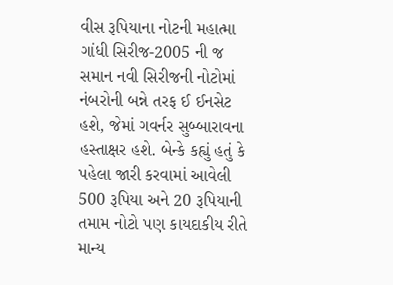વીસ રૂપિયાના નોટની મહાત્મા ગાંધી સિરીજ-2005 ની જ સમાન નવી સિરીજની નોટોમાં નંબરોની બન્ને તરફ ઈ ઈનસેટ હશે, જેમાં ગવર્નર સુબ્બારાવના હસ્તાક્ષર હશે. બેન્કે કહ્યું હતું કે પહેલા જારી કરવામાં આવેલી 500 રૂપિયા અને 20 રૂપિયાની તમામ નોટો પણ કાયદાકીય રીતે માન્ય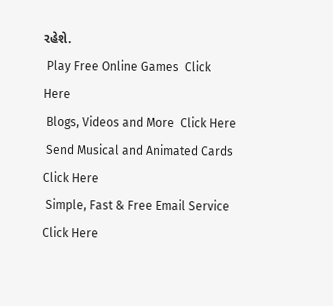રહેશે.
 Play Free Online Games  Click Here
 Blogs, Videos and More  Click Here
 Send Musical and Animated Cards  Click Here
 Simple, Fast & Free Email Service  Click Here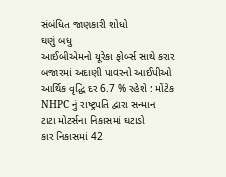સંબંધિત જાણકારી શોધો
ઘણું બધુ
આઈબીએમનો યૂરેકા ફોર્બ્સ સાથે કરાર
બજારમાં અદાણી પાવરનો આઈપીઓ
આર્થિક વૃદ્ધિ દર 6.7 % રહેશે : મોંટેક
NHPC નું રાષ્ટ્રપતિ દ્વારા સન્માન
ટાટા મોટર્સના નિકાસમાં ઘટાડો
કાર નિકાસમાં 42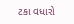ટકા વધારો